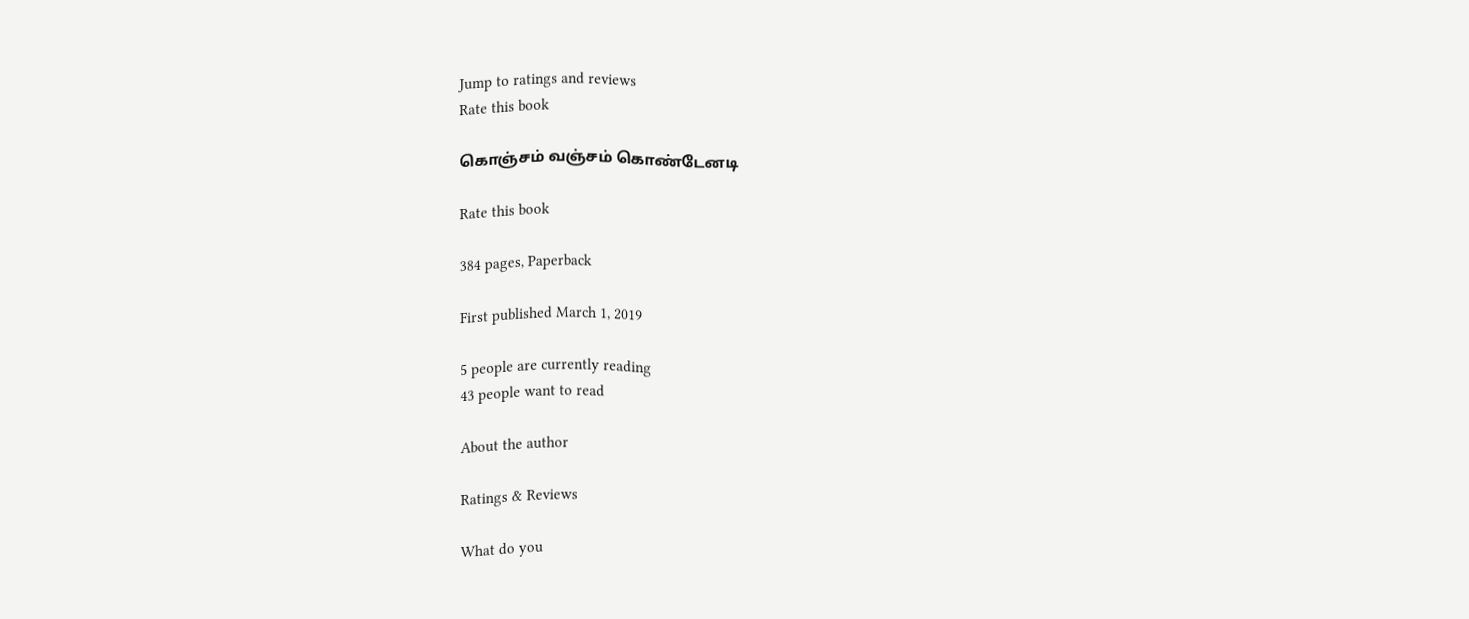Jump to ratings and reviews
Rate this book

கொஞ்சம் வஞ்சம் கொண்டேனடி

Rate this book

384 pages, Paperback

First published March 1, 2019

5 people are currently reading
43 people want to read

About the author

Ratings & Reviews

What do you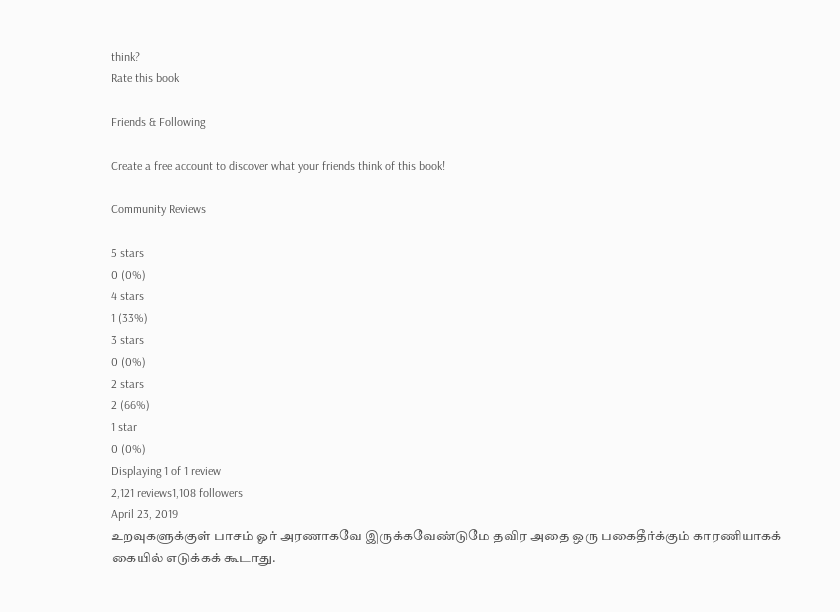think?
Rate this book

Friends & Following

Create a free account to discover what your friends think of this book!

Community Reviews

5 stars
0 (0%)
4 stars
1 (33%)
3 stars
0 (0%)
2 stars
2 (66%)
1 star
0 (0%)
Displaying 1 of 1 review
2,121 reviews1,108 followers
April 23, 2019
உறவுகளுக்குள் பாசம் ஓர் அரணாகவே இருக்கவேண்டுமே தவிர அதை ஒரு பகைதீர்க்கும் காரணியாகக் கையில் எடுக்கக் கூடாது.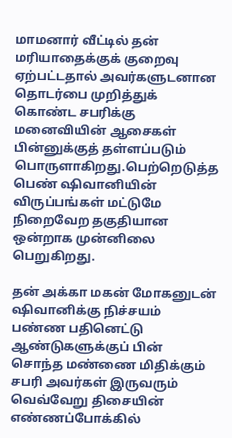மாமனார் வீட்டில் தன் மரியாதைக்குக் குறைவு ஏற்பட்டதால் அவர்களுடனான தொடர்பை முறித்துக் கொண்ட சபரிக்கு மனைவியின் ஆசைகள் பின்னுக்குத் தள்ளப்படும் பொருளாகிறது.பெற்றெடுத்த பெண் ஷிவானியின் விருப்பங்கள் மட்டுமே நிறைவேற தகுதியான ஒன்றாக முன்னிலை பெறுகிறது.

தன் அக்கா மகன் மோகனுடன் ஷிவானிக்கு நிச்சயம் பண்ண பதினெட்டு ஆண்டுகளுக்குப் பின் சொந்த மண்ணை மிதிக்கும் சபரி அவர்கள் இருவரும் வெவ்வேறு திசையின் எண்ணப்போக்கில்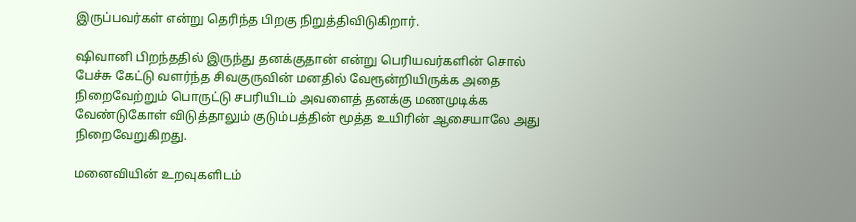இருப்பவர்கள் என்று தெரிந்த பிறகு நிறுத்திவிடுகிறார்.

ஷிவானி பிறந்ததில் இருந்து தனக்குதான் என்று பெரியவர்களின் சொல் பேச்சு கேட்டு வளர்ந்த சிவகுருவின் மனதில் வேரூன்றியிருக்க அதை நிறைவேற்றும் பொருட்டு சபரியிடம் அவளைத் தனக்கு மணமுடிக்க வேண்டுகோள் விடுத்தாலும் குடும்பத்தின் மூத்த உயிரின் ஆசையாலே அது நிறைவேறுகிறது.

மனைவியின் உறவுகளிடம்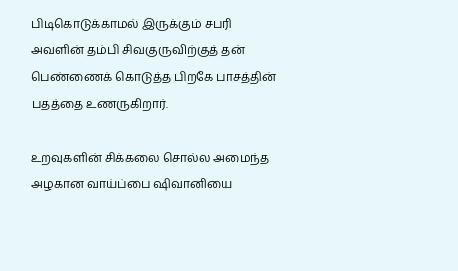பிடிகொடுக்காமல் இருக்கும் சபரி அவளின் தம்பி சிவகுருவிற்குத் தன் பெண்ணைக் கொடுத்த பிறகே பாசத்தின் பதத்தை உணருகிறார்.

உறவுகளின் சிக்கலை சொல்ல அமைந்த அழகான வாய்ப்பை ஷிவானியை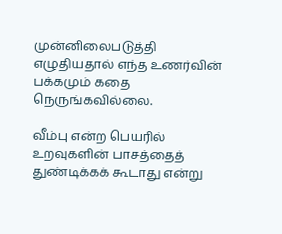முன்னிலைபடுத்தி எழுதியதால் எந்த உணர்வின் பக்கமும் கதை நெருங்கவில்லை.

வீம்பு என்ற பெயரில் உறவுகளின் பாசத்தைத் துண்டிக்கக் கூடாது என்று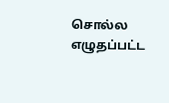சொல்ல எழுதப்பட்ட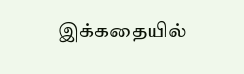இக்கதையில்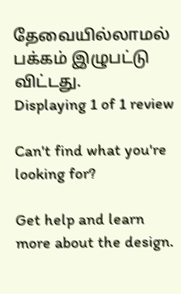தேவையில்லாமல் பக்கம் இழுபட்டு விட்டது.
Displaying 1 of 1 review

Can't find what you're looking for?

Get help and learn more about the design.